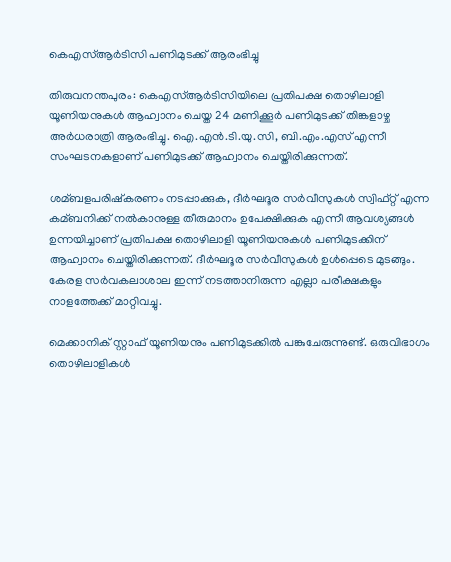കെഎസ്‌ആര്‍ടിസി പണിമുടക്ക് ആരംഭിച്ചു

തിരുവനന്തപുരം: കെഎസ്‌ആര്‍ടിസിയിലെ പ്രതിപക്ഷ തൊഴിലാളി യൂണിയനുകള്‍ ആഹ്വാനം ചെയ്ത 24 മണിക്കൂര്‍ പണിമുടക്ക് തിങ്കളാഴ്ച അര്‍ധരാത്രി ആരംഭിച്ചു. ഐ.എന്‍.ടി.യു.സി, ബി.എം.എസ് എന്നീ സംഘടനകളാണ് പണിമുടക്ക് ആഹ്വാനം ചെയ്തിരിക്കുന്നത്.

ശമ്ബളപരിഷ്‌കരണം നടപ്പാക്കുക, ദീര്‍ഘദൂര സര്‍വീസുകള്‍ സ്വിഫ്റ്റ് എന്ന കമ്ബനിക്ക് നല്‍കാനുള്ള തീരുമാനം ഉപേക്ഷിക്കുക എന്നീ ആവശ്യങ്ങള്‍ ഉന്നയിച്ചാണ് പ്രതിപക്ഷ തൊഴിലാളി യൂണിയനുകള്‍ പണിമുടക്കിന് ആഹ്വാനം ചെയ്തിരിക്കുന്നത്. ദീര്‍ഘദൂര സര്‍വീസുകള്‍ ഉള്‍പ്പെടെ മുടങ്ങും. കേരള സര്‍വകലാശാല ഇന്ന് നടത്താനിരുന്ന എല്ലാ പരീക്ഷകളും നാളത്തേക്ക് മാറ്റിവച്ചു.

മെക്കാനിക് സ്റ്റാഫ് യൂണിയനും പണിമുടക്കില്‍ പങ്കുചേരുന്നുണ്ട്. ഒരുവിഭാഗം തൊഴിലാളികള്‍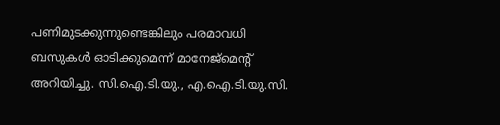പണിമുടക്കുന്നുണ്ടെങ്കിലും പരമാവധി ബസുകള്‍ ഓടിക്കുമെന്ന് മാനേജ്‌മെന്റ് അറിയിച്ചു. സി.ഐ.ടി.യു., എ.ഐ.ടി.യു.സി.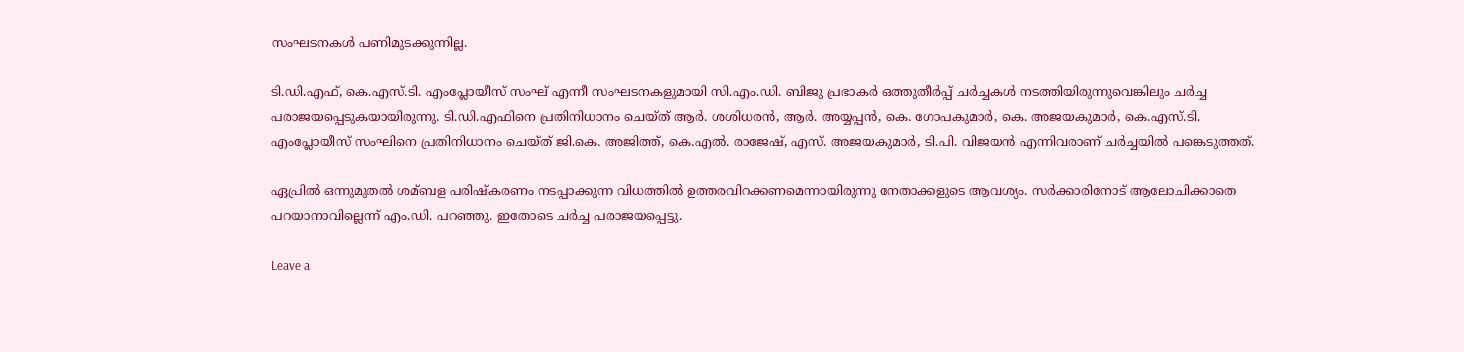സംഘടനകള്‍ പണിമുടക്കുന്നില്ല.

ടി.ഡി.എഫ്, കെ.എസ്.ടി. എംപ്ലോയീസ് സംഘ് എന്നീ സംഘടനകളുമായി സി.എം.ഡി. ബിജു പ്രഭാകര്‍ ഒത്തുതീര്‍പ്പ് ചര്‍ച്ചകള്‍ നടത്തിയിരുന്നുവെങ്കിലും ചര്‍ച്ച പരാജയപ്പെടുകയായിരുന്നു. ടി.ഡി.എഫിനെ പ്രതിനിധാനം ചെയ്ത് ആര്‍. ശശിധരന്‍, ആര്‍. അയ്യപ്പന്‍, കെ. ഗോപകുമാര്‍, കെ. അജയകുമാര്‍, കെ.എസ്.ടി. എംപ്ലോയീസ് സംഘിനെ പ്രതിനിധാനം ചെയ്ത് ജി.കെ. അജിത്ത്, കെ.എല്‍. രാജേഷ്, എസ്. അജയകുമാര്‍, ടി.പി. വിജയന്‍ എന്നിവരാണ് ചര്‍ച്ചയില്‍ പങ്കെടുത്തത്.

ഏപ്രില്‍ ഒന്നുമുതല്‍ ശമ്ബള പരിഷ്കരണം നടപ്പാക്കുന്ന വിധത്തില്‍ ഉത്തരവിറക്കണമെന്നായിരുന്നു നേതാക്കളുടെ ആവശ്യം. സര്‍ക്കാരിനോട് ആലോചിക്കാതെ പറയാനാവില്ലെന്ന് എം.ഡി. പറഞ്ഞു. ഇതോടെ ചര്‍ച്ച പരാജയപ്പെട്ടു.

Leave a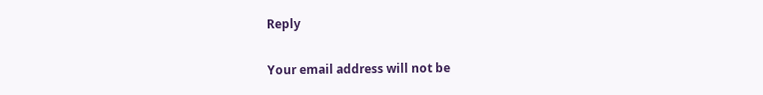Reply

Your email address will not be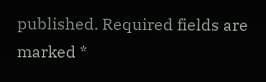published. Required fields are marked *